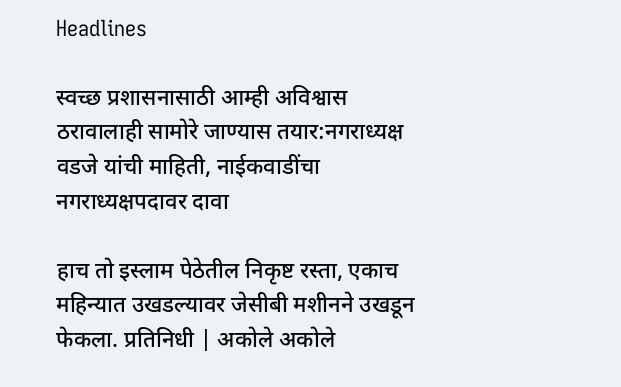Headlines

स्वच्छ प्रशासनासाठी आम्ही अविश्वास ठरावालाही सामोरे जाण्यास तयार:नगराध्यक्ष वडजे यांची माहिती, नाईकवाडींचा नगराध्यक्षपदावर दावा

हाच तो इस्लाम पेठेतील निकृष्ट रस्ता, एकाच महिन्यात उखडल्यावर जेसीबी मशीनने उखडून फेकला. प्रतिनिधी | अकोले अकोले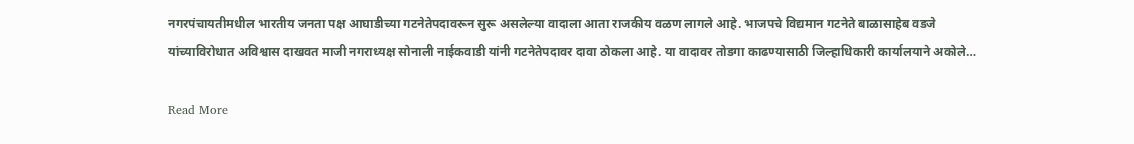नगरपंचायतीमधील भारतीय जनता पक्ष आघाडीच्या गटनेतेपदावरून सुरू असलेल्या वादाला आता राजकीय वळण लागले आहे. भाजपचे विद्यमान गटनेते बाळासाहेब वडजे यांच्याविरोधात अविश्वास दाखवत माजी नगराध्यक्ष सोनाली नाईकवाडी यांनी गटनेतेपदावर दावा ठोकला आहे. या वादावर तोडगा काढण्यासाठी जिल्हाधिकारी कार्यालयाने अकोले…

Read More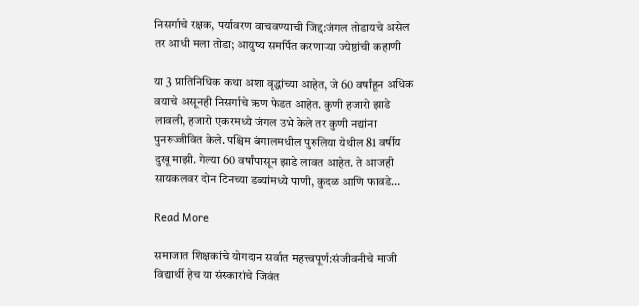निसर्गाचे रक्षक, पर्यावरण वाचवण्याची जिद्द:जंगल तोडायचे असेल तर आधी मला तोडा; आयुष्य समर्पित करणाऱ्या ज्येष्ठांची कहाणी

या 3 प्रातिनिधिक कथा अशा वृद्धांच्या आहेत, जे 60 वर्षांहून अधिक वयाचे असूनही निसर्गाचे ऋण फेडत आहेत. कुणी हजारो झाडे लावली, हजारो एकरमध्ये जंगल उभे केले तर कुणी नद्यांना पुनरुज्जीवित केले. पश्चिम बंगालमधील पुरुलिया येथील 81 वर्षीय दुखू माझी. गेल्या 60 वर्षांपासून झाडे लावत आहेत. ते आजही सायकलवर दोन टिनच्या डब्यांमध्ये पाणी, कुदळ आणि फावडे…

Read More

समाजात शिक्षकांचे योगदान सर्वात महत्त्वपूर्ण:संजीवनीचे माजी विद्यार्थी हेच या संस्कारांचे जिवंत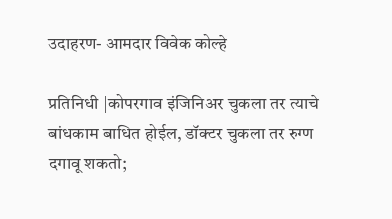उदाहरण- आमदार विवेक कोल्हे

प्रतिनिधी |कोपरगाव इंजिनिअर चुकला तर त्याचे बांधकाम बाधित होईल, डॉक्टर चुकला तर रुग्ण दगावू शकतो;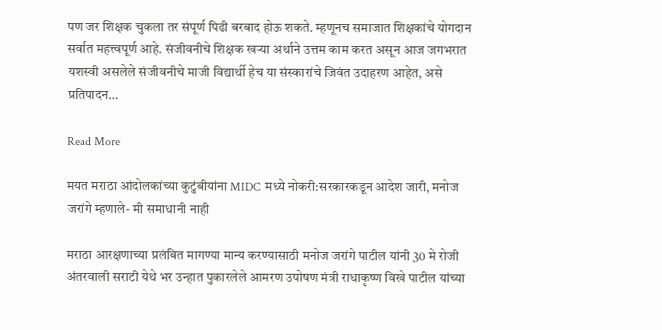पण जर शिक्षक चुकला तर संपूर्ण पिढी बरबाद होऊ शकते. म्हणूनच समाजात शिक्षकांचे योगदान सर्वात महत्त्वपूर्ण आहे. संजीवनीचे शिक्षक खऱ्या अर्थाने उत्तम काम करत असून आज जगभरात यशस्वी असलेले संजीवनीचे माजी विद्यार्थी हेच या संस्कारांचे जिवंत उदाहरण आहेत, असे प्रतिपादन…

Read More

मयत मराठा आंदोलकांच्या कुटुंबीयांना MIDC मध्ये नोकरी:सरकारकडून आदेश जारी, मनोज जरांगे म्हणाले- मी समाधानी नाही

मराठा आरक्षणाच्या प्रलंबित मागण्या मान्य करण्यासाठी मनोज जरांगे पाटील यांनी 30 मे रोजी अंतरवाली सराटी येथे भर उन्हात पुकारलेले आमरण उपोषण मंत्री राधाकृष्ण विखे पाटील यांच्या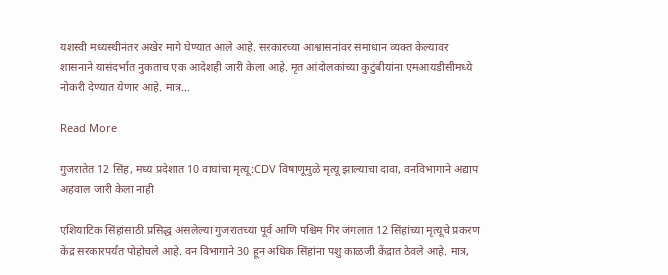यशस्वी मध्यस्थीनंतर अखेर मागे घेण्यात आले आहे. सरकारच्या आश्वासनांवर समाधान व्यक्त केल्यावर शासनाने यासंदर्भात नुकताच एक आदेशही जारी केला आहे. मृत आंदोलकांच्या कुटुंबीयांना एमआयडीसीमध्ये नोकरी देण्यात येणार आहे. मात्र…

Read More

गुजरातेत 12 सिंह, मध्य प्रदेशात 10 वाघांचा मृत्यू:CDV विषाणूमुळे मृत्यू झाल्याचा दावा, वनविभागाने अद्याप अहवाल जारी केला नाही

एशियाटिक सिंहांसाठी प्रसिद्ध असलेल्या गुजरातच्या पूर्व आणि पश्चिम गिर जंगलात 12 सिंहांच्या मृत्यूचे प्रकरण केंद्र सरकारपर्यंत पोहोचले आहे. वन विभागाने 30 हून अधिक सिंहांना पशु काळजी केंद्रात ठेवले आहे. मात्र,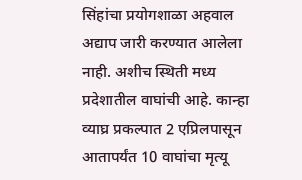सिंहांचा प्रयोगशाळा अहवाल अद्याप जारी करण्यात आलेला नाही. अशीच स्थिती मध्य प्रदेशातील वाघांची आहे. कान्हा व्याघ्र प्रकल्पात 2 एप्रिलपासून आतापर्यंत 10 वाघांचा मृत्यू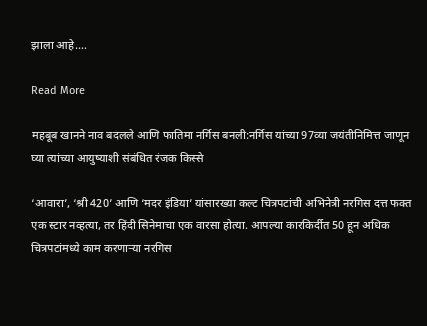झाला आहे….

Read More

महबूब खानने नाव बदलले आणि फातिमा नर्गिस बनली:नर्गिस यांच्या 97व्या जयंतीनिमित्त जाणून घ्या त्यांच्या आयुष्याशी संबंधित रंजक किस्से

‘आवारा’, ‘श्री 420’ आणि ‘मदर इंडिया’ यांसारख्या कल्ट चित्रपटांची अभिनेत्री नरगिस दत्त फक्त एक स्टार नव्हत्या, तर हिंदी सिनेमाचा एक वारसा होत्या. आपल्या कारकिर्दीत 50 हून अधिक चित्रपटांमध्ये काम करणाऱ्या नरगिस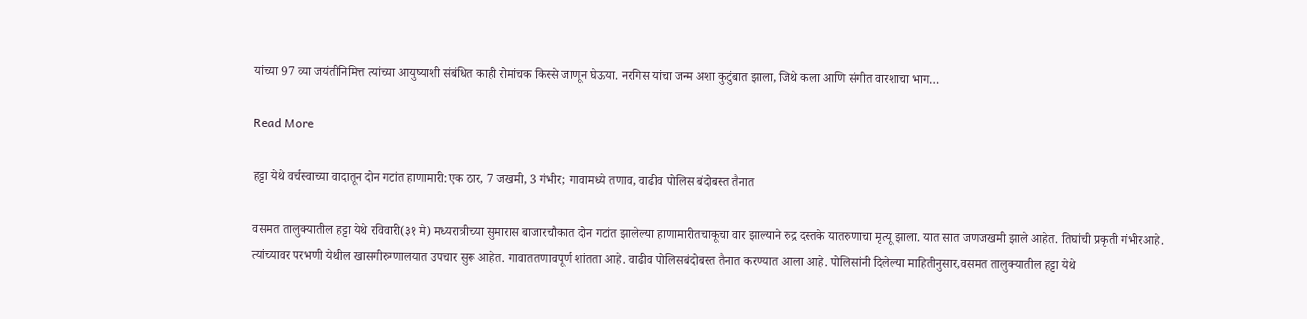यांच्या 97 व्या जयंतीनिमित्त त्यांच्या आयुष्याशी संबंधित काही रोमांचक किस्से जाणून घेऊया. नरगिस यांचा जन्म अशा कुटुंबात झाला, जिथे कला आणि संगीत वारशाचा भाग…

Read More

हट्टा येथे वर्चस्वाच्या वादातून दोन गटांत हाणामारी:एक ठार, 7 जखमी, 3 गंभीर; गावामध्ये तणाव, वाढीव पोलिस बंदोबस्त तैनात

वसमत तालुक्यातील हट्टा येथे रविवारी(३१ मे) मध्यरात्रीच्या सुमारास बाजारचौकात दोन गटांत झालेल्या हाणामारीतचाकूचा वार झाल्याने रुद्र दस्तके यातरुणाचा मृत्यू झाला. यात सात जणजखमी झाले आहेत. तिघांची प्रकृती गंभीरआहे. त्यांच्यावर परभणी येथील खासगीरुग्णालयात उपचार सुरू आहेत. गावाततणावपूर्ण शांतता आहे. वाढीव पोलिसबंदोबस्त तैनात करण्यात आला आहे. पोलिसांनी दिलेल्या माहितीनुसार,वसमत तालुक्यातील हट्टा येथे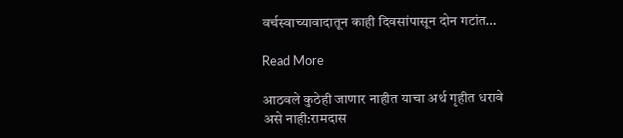वर्चस्वाच्यावादातून काही दिवसांपासून दोन गटांत…

Read More

आठवले कुठेही जाणार नाहीत याचा अर्थ गृहीत धरावे असे नाही:रामदास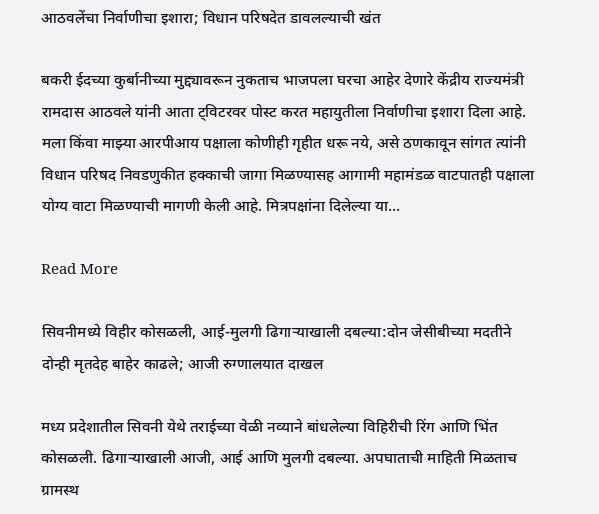आठवलेंचा निर्वाणीचा इशारा; विधान परिषदेत डावलल्याची खंत

बकरी ईदच्या कुर्बानीच्या मुद्द्यावरून नुकताच भाजपला घरचा आहेर देणारे केंद्रीय राज्यमंत्री रामदास आठवले यांनी आता ट्विटरवर पोस्ट करत महायुतीला निर्वाणीचा इशारा दिला आहे. मला किंवा माझ्या आरपीआय पक्षाला कोणीही गृहीत धरू नये, असे ठणकावून सांगत त्यांनी विधान परिषद निवडणुकीत हक्काची जागा मिळण्यासह आगामी महामंडळ वाटपातही पक्षाला योग्य वाटा मिळण्याची मागणी केली आहे. मित्रपक्षांना दिलेल्या या…

Read More

सिवनीमध्ये विहीर कोसळली, आई-मुलगी ढिगाऱ्याखाली दबल्या:दोन जेसीबीच्या मदतीने दोन्ही मृतदेह बाहेर काढले; आजी रुग्णालयात दाखल

मध्य प्रदेशातील सिवनी येथे तराईच्या वेळी नव्याने बांधलेल्या विहिरीची रिंग आणि भिंत कोसळली. ढिगाऱ्याखाली आजी, आई आणि मुलगी दबल्या. अपघाताची माहिती मिळताच ग्रामस्थ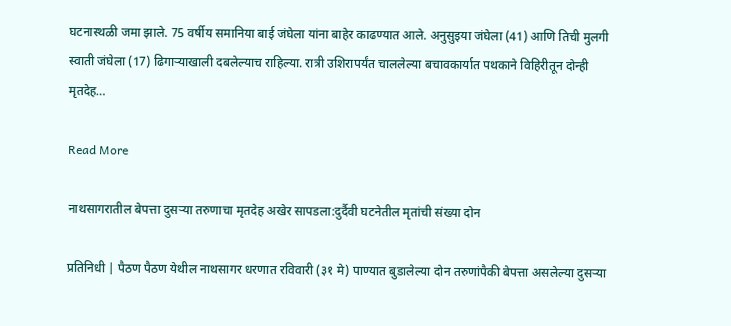घटनास्थळी जमा झाले. 75 वर्षीय समानिया बाई जंघेला यांना बाहेर काढण्यात आले. अनुसुइया जंघेला (41) आणि तिची मुलगी स्वाती जंघेला (17) ढिगाऱ्याखाली दबलेल्याच राहिल्या. रात्री उशिरापर्यंत चाललेल्या बचावकार्यात पथकाने विहिरीतून दोन्ही मृतदेह…

Read More

नाथसागरातील बेपत्ता दुसऱ्या तरुणाचा मृतदेह अखेर सापडला:दुर्दैवी घटनेतील मृतांची संख्या दोन

प्रतिनिधी | पैठण पैठण येथील नाथसागर धरणात रविवारी (३१ मे) पाण्यात बुडालेल्या दोन तरुणांपैकी बेपत्ता असलेल्या दुसऱ्या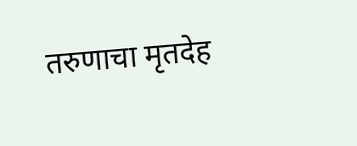तरुणाचा मृतदेह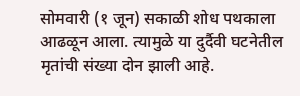सोमवारी (१ जून) सकाळी शोध पथकाला आढळून आला. त्यामुळे या दुर्दैवी घटनेतील मृतांची संख्या दोन झाली आहे.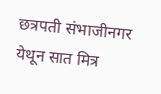छत्रपती संभाजीनगर येथून सात मित्र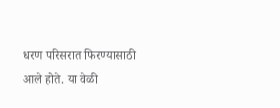धरण परिसरात फिरण्यासाठी आले होते. या वेळी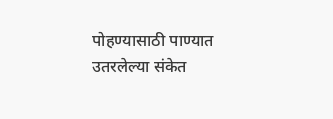पोहण्यासाठी पाण्यात उतरलेल्या संकेत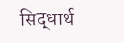सिद्धार्थ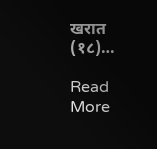खरात (१८)…

Read More